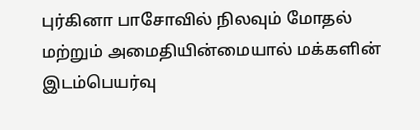புர்கினா பாசோவில் நிலவும் மோதல் மற்றும் அமைதியின்மையால் மக்களின் இடம்பெயர்வு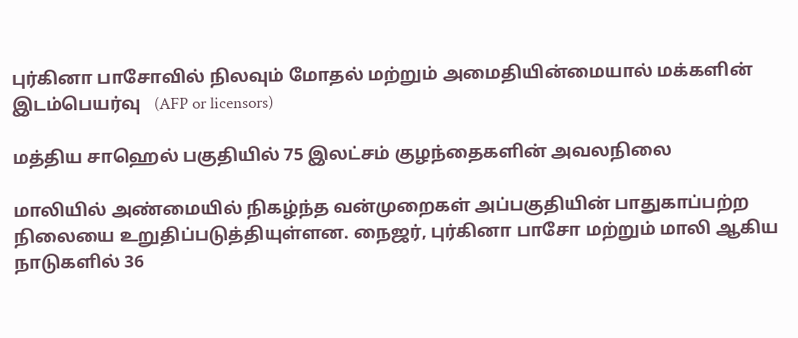புர்கினா பாசோவில் நிலவும் மோதல் மற்றும் அமைதியின்மையால் மக்களின் இடம்பெயர்வு   (AFP or licensors)

மத்திய சாஹெல் பகுதியில் 75 இலட்சம் குழந்தைகளின் அவலநிலை

மாலியில் அண்மையில் நிகழ்ந்த வன்முறைகள் அப்பகுதியின் பாதுகாப்பற்ற நிலையை உறுதிப்படுத்தியுள்ளன. நைஜர், புர்கினா பாசோ மற்றும் மாலி ஆகிய நாடுகளில் 36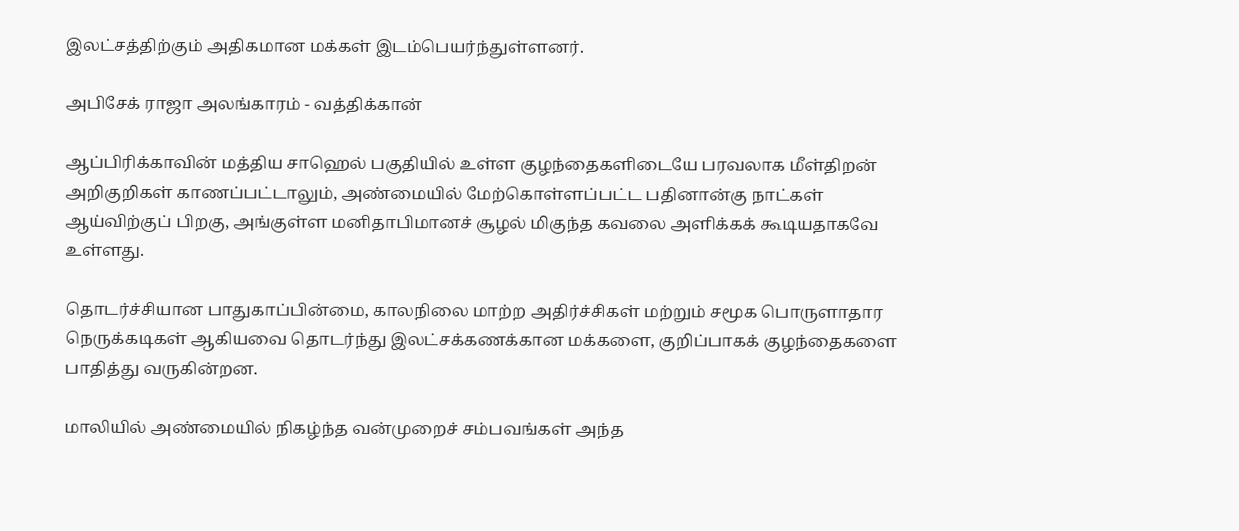இலட்சத்திற்கும் அதிகமான மக்கள் இடம்பெயர்ந்துள்ளனர்.

அபிசேக் ராஜா அலங்காரம் - வத்திக்கான்

ஆப்பிரிக்காவின் மத்திய சாஹெல் பகுதியில் உள்ள குழந்தைகளிடையே பரவலாக மீள்திறன் அறிகுறிகள் காணப்பட்டாலும், அண்மையில் மேற்கொள்ளப்பட்ட பதினான்கு நாட்கள் ஆய்விற்குப் பிறகு, அங்குள்ள மனிதாபிமானச் சூழல் மிகுந்த கவலை அளிக்கக் கூடியதாகவே உள்ளது.

தொடர்ச்சியான பாதுகாப்பின்மை, காலநிலை மாற்ற அதிர்ச்சிகள் மற்றும் சமூக பொருளாதார நெருக்கடிகள் ஆகியவை‌ தொடர்ந்து இலட்சக்கணக்கான மக்களை, குறிப்பாகக் குழந்தைகளை பாதித்து வருகின்றன.

மாலியில் அண்மையில் நிகழ்ந்த வன்முறைச் சம்பவங்கள் அந்த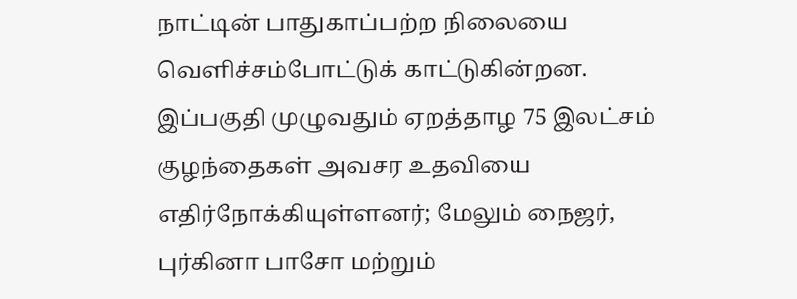நாட்டின் பாதுகாப்பற்ற நிலையை வெளிச்சம்போட்டுக் காட்டுகின்றன. இப்பகுதி முழுவதும் ஏறத்தாழ 75 இலட்சம் குழந்தைகள் அவசர உதவியை எதிர்நோக்கியுள்ளனர்; மேலும் நைஜர், புர்கினா பாசோ மற்றும்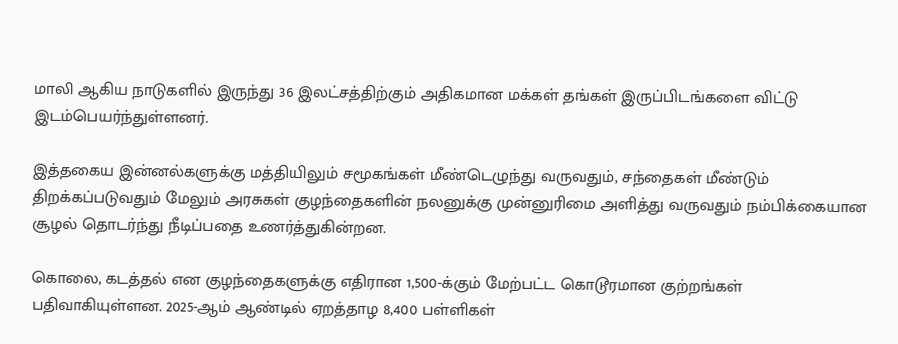மாலி ஆகிய நாடுகளில் இருந்து 36 இலட்சத்திற்கும் அதிகமான மக்கள் தங்கள் இருப்பிடங்களை விட்டு இடம்பெயர்ந்துள்ளனர்.

இத்தகைய இன்னல்களுக்கு மத்தியிலும் சமூகங்கள் மீண்டெழுந்து வருவதும், சந்தைகள் மீண்டும் திறக்கப்படுவதும் மேலும் அரசுகள் குழந்தைகளின் நலனுக்கு முன்னுரிமை அளித்து வருவதும் நம்பிக்கையான சூழல் தொடர்ந்து நீடிப்பதை உணர்த்துகின்றன.

கொலை, கடத்தல் என குழந்தைகளுக்கு எதிரான 1,500-க்கும் மேற்பட்ட கொடூரமான குற்றங்கள் பதிவாகியுள்ளன. 2025-ஆம் ஆண்டில் ஏறத்தாழ 8,400 பள்ளிகள்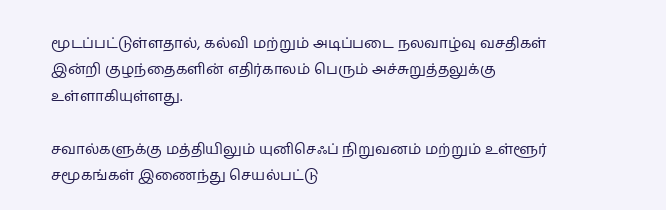மூடப்பட்டுள்ளதால், கல்வி மற்றும் அடிப்படை நலவாழ்வு வசதிகள் இன்றி குழந்தைகளின் எதிர்காலம் பெரும் அச்சுறுத்தலுக்கு உள்ளாகியுள்ளது.

சவால்களுக்கு மத்தியிலும் யுனிசெஃப் நிறுவனம் மற்றும் உள்ளூர் சமூகங்கள் இணைந்து செயல்பட்டு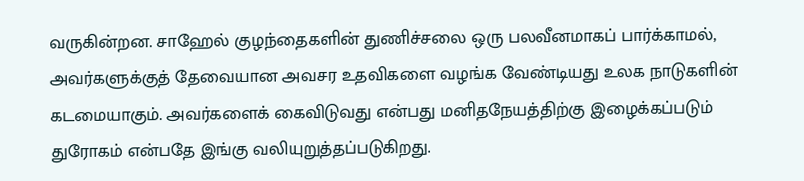வருகின்றன. சாஹேல் குழந்தைகளின் துணிச்சலை ஒரு பலவீனமாகப் பார்க்காமல், அவர்களுக்குத் தேவையான அவசர உதவிகளை வழங்க வேண்டியது உலக நாடுகளின் கடமையாகும். அவர்களைக் கைவிடுவது என்பது மனிதநேயத்திற்கு இழைக்கப்படும் துரோகம் என்பதே இங்கு வலியுறுத்தப்படுகிறது.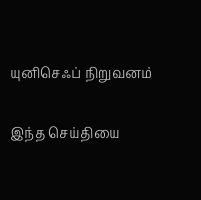யுனிசெஃப் நிறுவனம்

இந்த செய்தியை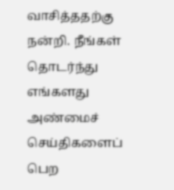வாசித்ததற்கு நன்றி. நீங்கள் தொடர்ந்து எங்களது அண்மைச் செய்திகளைப் பெற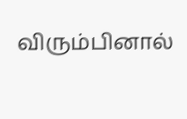விரும்பினால்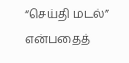“செய்தி மடல்” என்பதைத்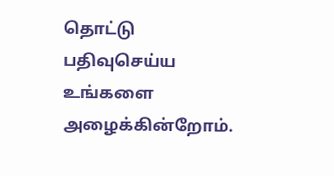தொட்டு பதிவுசெய்ய உங்களை அழைக்கின்றோம்.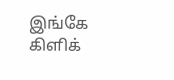இங்கே கிளிக்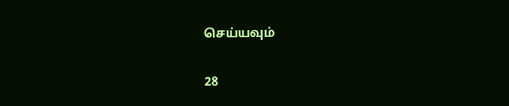செய்யவும்

28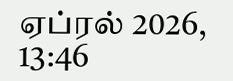ஏப்ரல் 2026, 13:46